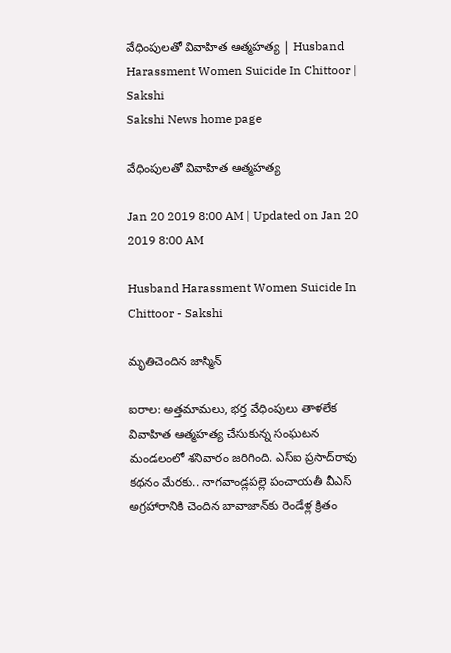వేధింపులతో వివాహిత ఆత్మహత్య | Husband Harassment Women Suicide In Chittoor | Sakshi
Sakshi News home page

వేధింపులతో వివాహిత ఆత్మహత్య

Jan 20 2019 8:00 AM | Updated on Jan 20 2019 8:00 AM

Husband Harassment Women Suicide In Chittoor - Sakshi

మృతిచెందిన జాస్మిన్‌

ఐరాల: అత్తమామలు, భర్త వేధింపులు తాళలేక వివాహిత ఆత్మహత్య చేసుకున్న సంఘటన మండలంలో శనివారం జరిగింది. ఎస్‌ఐ ప్రసాద్‌రావు కథనం మేరకు.. నాగవాండ్లపల్లె పంచాయతీ వీఎస్‌ అగ్రహారానికి చెందిన బావాజాన్‌కు రెండేళ్ల క్రితం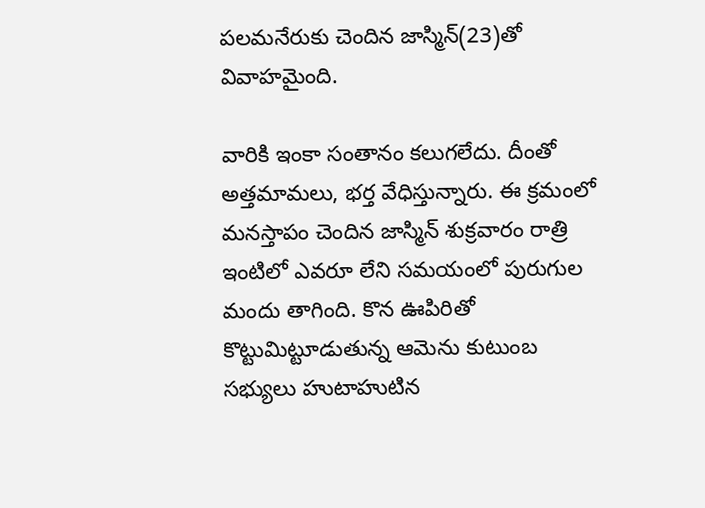పలమనేరుకు చెందిన జాస్మిన్‌(23)తో వివాహమైంది.

వారికి ఇంకా సంతానం కలుగలేదు. దీంతో అత్తమామలు, భర్త వేధిస్తున్నారు. ఈ క్రమంలో మనస్తాపం చెందిన జాస్మిన్‌ శుక్రవారం రాత్రి ఇంటిలో ఎవరూ లేని సమయంలో పురుగుల మందు తాగింది. కొన ఊపిరితో కొట్టుమిట్టూడుతున్న ఆమెను కుటుంబ సభ్యులు హుటాహుటిన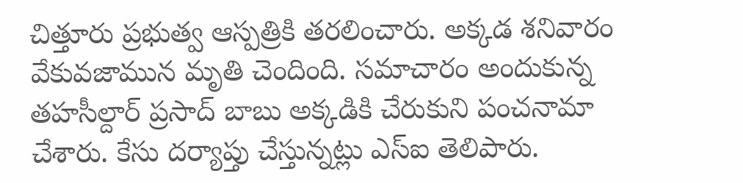చిత్తూరు ప్రభుత్వ ఆస్పత్రికి తరలించారు. అక్కడ శనివారం వేకువజామున మృతి చెందింది. సమాచారం అందుకున్న తహసీల్దార్‌ ప్రసాద్‌ బాబు అక్కడికి చేరుకుని పంచనామా చేశారు. కేసు దర్యాప్తు చేస్తున్నట్లు ఎస్‌ఐ తెలిపారు.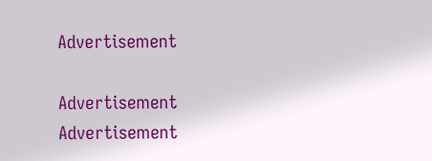Advertisement

Advertisement
Advertisement